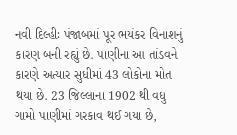નવી દિલ્હીઃ પંજાબમાં પૂર ભયંકર વિનાશનું કારણ બની રહ્યું છે. પાણીના આ તાંડવને કારણે અત્યાર સુધીમાં 43 લોકોના મોત થયા છે. 23 જિલ્લાના 1902 થી વધુ ગામો પાણીમાં ગરકાવ થઈ ગયા છે,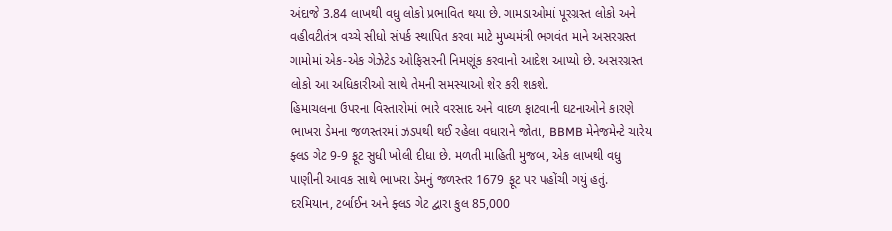અંદાજે 3.84 લાખથી વધુ લોકો પ્રભાવિત થયા છે. ગામડાઓમાં પૂરગ્રસ્ત લોકો અને વહીવટીતંત્ર વચ્ચે સીધો સંપર્ક સ્થાપિત કરવા માટે મુખ્યમંત્રી ભગવંત માને અસરગ્રસ્ત ગામોમાં એક-એક ગેઝેટેડ ઓફિસરની નિમણૂંક કરવાનો આદેશ આપ્યો છે. અસરગ્રસ્ત લોકો આ અધિકારીઓ સાથે તેમની સમસ્યાઓ શેર કરી શકશે.
હિમાચલના ઉપરના વિસ્તારોમાં ભારે વરસાદ અને વાદળ ફાટવાની ઘટનાઓને કારણે ભાખરા ડેમના જળસ્તરમાં ઝડપથી થઈ રહેલા વધારાને જોતા, BBMB મેનેજમેન્ટે ચારેય ફ્લડ ગેટ 9-9 ફૂટ સુધી ખોલી દીધા છે. મળતી માહિતી મુજબ, એક લાખથી વધુ પાણીની આવક સાથે ભાખરા ડેમનું જળસ્તર 1679 ફૂટ પર પહોંચી ગયું હતું. દરમિયાન, ટર્બાઈન અને ફ્લડ ગેટ દ્વારા કુલ 85,000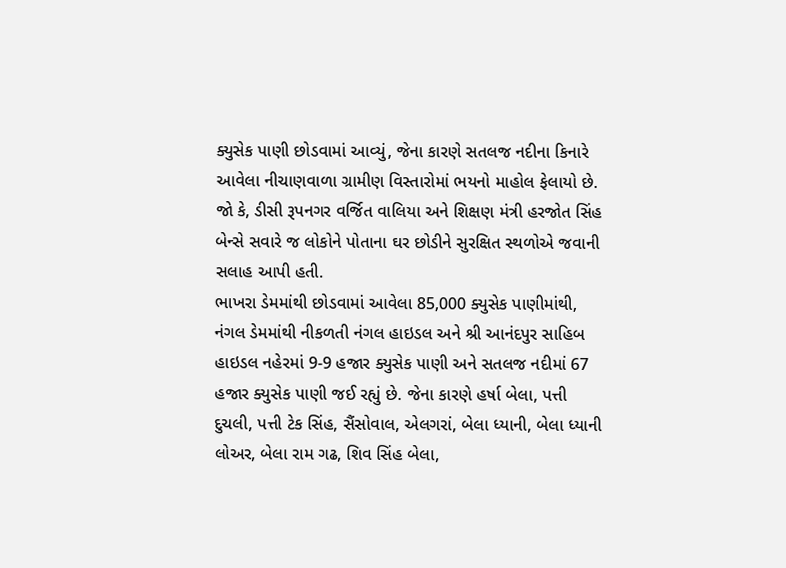ક્યુસેક પાણી છોડવામાં આવ્યું, જેના કારણે સતલજ નદીના કિનારે આવેલા નીચાણવાળા ગ્રામીણ વિસ્તારોમાં ભયનો માહોલ ફેલાયો છે. જો કે, ડીસી રૂપનગર વર્જિત વાલિયા અને શિક્ષણ મંત્રી હરજોત સિંહ બેન્સે સવારે જ લોકોને પોતાના ઘર છોડીને સુરક્ષિત સ્થળોએ જવાની સલાહ આપી હતી.
ભાખરા ડેમમાંથી છોડવામાં આવેલા 85,000 ક્યુસેક પાણીમાંથી, નંગલ ડેમમાંથી નીકળતી નંગલ હાઇડલ અને શ્રી આનંદપુર સાહિબ હાઇડલ નહેરમાં 9-9 હજાર ક્યુસેક પાણી અને સતલજ નદીમાં 67 હજાર ક્યુસેક પાણી જઈ રહ્યું છે. જેના કારણે હર્ષા બેલા, પત્તી દુચલી, પત્તી ટેક સિંહ, સૈંસોવાલ, એલગરાં, બેલા ધ્યાની, બેલા ધ્યાની લોઅર, બેલા રામ ગઢ, શિવ સિંહ બેલા,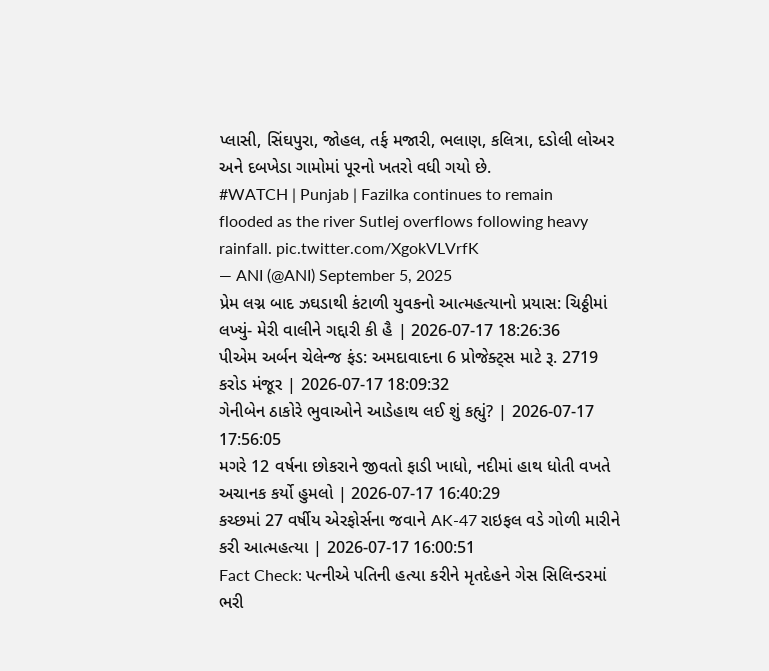પ્લાસી, સિંઘપુરા, જોહલ, તર્ફ મજારી, ભલાણ, કલિત્રા, દડોલી લોઅર અને દબખેડા ગામોમાં પૂરનો ખતરો વધી ગયો છે.
#WATCH | Punjab | Fazilka continues to remain flooded as the river Sutlej overflows following heavy rainfall. pic.twitter.com/XgokVLVrfK
— ANI (@ANI) September 5, 2025
પ્રેમ લગ્ન બાદ ઝઘડાથી કંટાળી યુવકનો આત્મહત્યાનો પ્રયાસ: ચિઠ્ઠીમાં લખ્યું- મેરી વાલીને ગદ્દારી કી હૈ | 2026-07-17 18:26:36
પીએમ અર્બન ચેલેન્જ ફંડ: અમદાવાદના 6 પ્રોજેક્ટ્સ માટે રૂ. 2719 કરોડ મંજૂર | 2026-07-17 18:09:32
ગેનીબેન ઠાકોરે ભુવાઓને આડેહાથ લઈ શું કહ્યું? | 2026-07-17 17:56:05
મગરે 12 વર્ષના છોકરાને જીવતો ફાડી ખાધો, નદીમાં હાથ ધોતી વખતે અચાનક કર્યો હુમલો | 2026-07-17 16:40:29
કચ્છમાં 27 વર્ષીય એરફોર્સના જવાને AK-47 રાઇફલ વડે ગોળી મારીને કરી આત્મહત્યા | 2026-07-17 16:00:51
Fact Check: પત્નીએ પતિની હત્યા કરીને મૃતદેહને ગેસ સિલિન્ડરમાં ભરી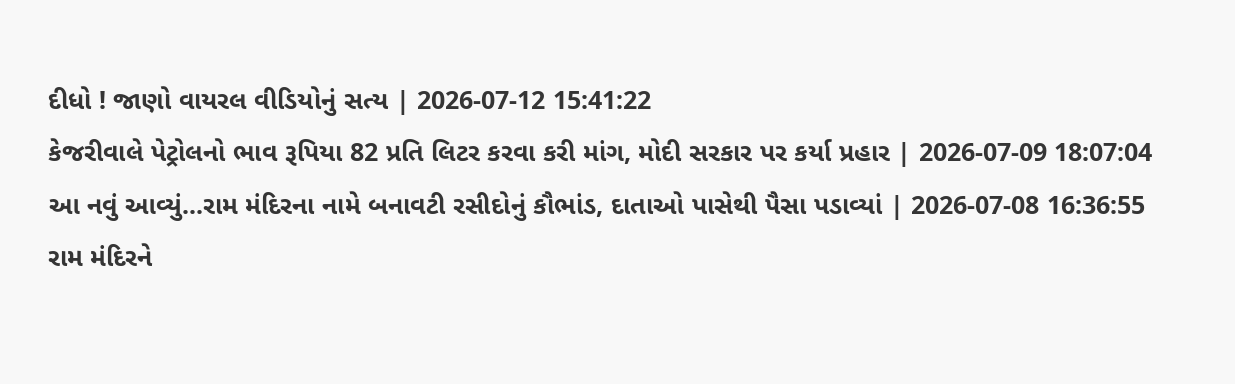દીધો ! જાણો વાયરલ વીડિયોનું સત્ય | 2026-07-12 15:41:22
કેજરીવાલે પેટ્રોલનો ભાવ રૂપિયા 82 પ્રતિ લિટર કરવા કરી માંગ, મોદી સરકાર પર કર્યા પ્રહાર | 2026-07-09 18:07:04
આ નવું આવ્યું...રામ મંદિરના નામે બનાવટી રસીદોનું કૌભાંડ, દાતાઓ પાસેથી પૈસા પડાવ્યાં | 2026-07-08 16:36:55
રામ મંદિરને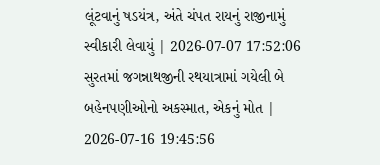લૂંટવાનું ષડયંત્ર, અંતે ચંપત રાયનું રાજીનામું સ્વીકારી લેવાયું | 2026-07-07 17:52:06
સુરતમાં જગન્નાથજીની રથયાત્રામાં ગયેલી બે બહેનપણીઓનો અકસ્માત, એકનું મોત | 2026-07-16 19:45:56